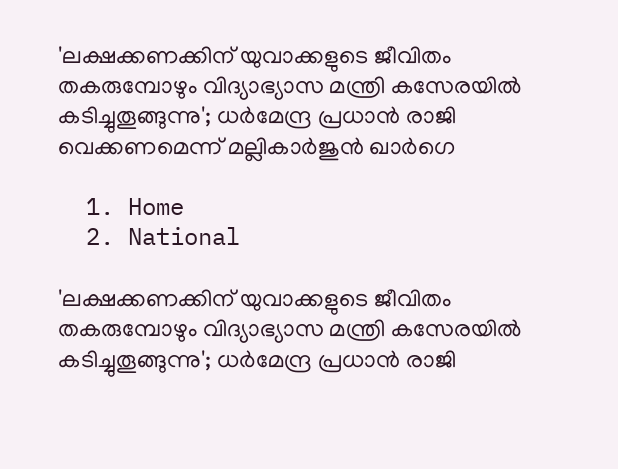'ലക്ഷക്കണക്കിന് യുവാക്കളുടെ ജീവിതം തകരുമ്പോഴും വിദ്യാഭ്യാസ മന്ത്രി കസേരയിൽ കടിച്ചുതൂങ്ങുന്നു'; ധർമേന്ദ്ര പ്രധാൻ രാജി വെക്കണമെന്ന് മല്ലികാർജുൻ ഖാർഗെ

  1. Home
  2. National

'ലക്ഷക്കണക്കിന് യുവാക്കളുടെ ജീവിതം തകരുമ്പോഴും വിദ്യാഭ്യാസ മന്ത്രി കസേരയിൽ കടിച്ചുതൂങ്ങുന്നു'; ധർമേന്ദ്ര പ്രധാൻ രാജി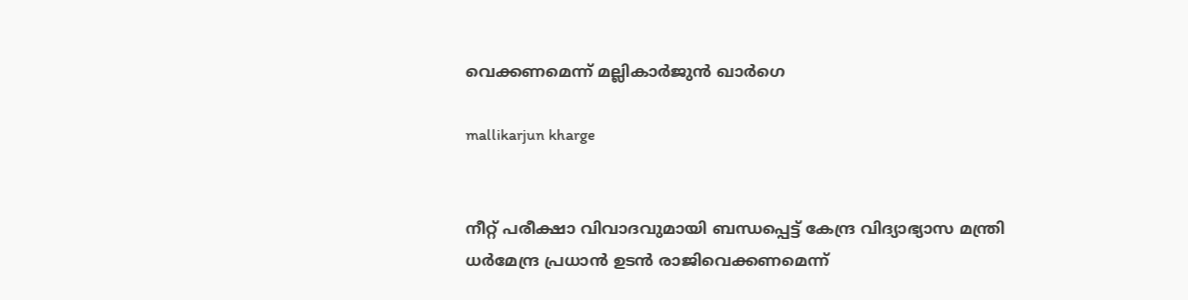വെക്കണമെന്ന് മല്ലികാർജുൻ ഖാർഗെ

mallikarjun kharge


നീറ്റ് പരീക്ഷാ വിവാദവുമായി ബന്ധപ്പെട്ട് കേന്ദ്ര വിദ്യാഭ്യാസ മന്ത്രി ധർമേന്ദ്ര പ്രധാൻ ഉടൻ രാജിവെക്കണമെന്ന്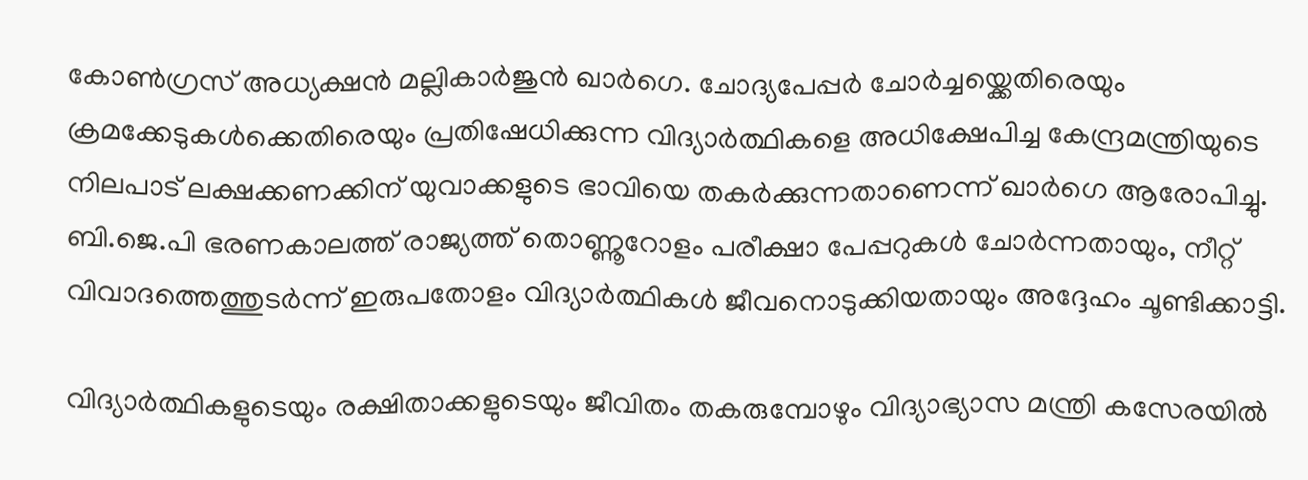കോൺഗ്രസ് അധ്യക്ഷൻ മല്ലികാർജുൻ ഖാർഗെ. ചോദ്യപേപ്പർ ചോർച്ചയ്ക്കെതിരെയും ക്രമക്കേടുകൾക്കെതിരെയും പ്രതിഷേധിക്കുന്ന വിദ്യാർത്ഥികളെ അധിക്ഷേപിച്ച കേന്ദ്രമന്ത്രിയുടെ നിലപാട് ലക്ഷക്കണക്കിന് യുവാക്കളുടെ ഭാവിയെ തകർക്കുന്നതാണെന്ന് ഖാർഗെ ആരോപിച്ചു. ബി.ജെ.പി ഭരണകാലത്ത് രാജ്യത്ത് തൊണ്ണൂറോളം പരീക്ഷാ പേപ്പറുകൾ ചോർന്നതായും, നീറ്റ് വിവാദത്തെത്തുടർന്ന് ഇരുപതോളം വിദ്യാർത്ഥികൾ ജീവനൊടുക്കിയതായും അദ്ദേഹം ചൂണ്ടിക്കാട്ടി.

വിദ്യാർത്ഥികളുടെയും രക്ഷിതാക്കളുടെയും ജീവിതം തകരുമ്പോഴും വിദ്യാഭ്യാസ മന്ത്രി കസേരയിൽ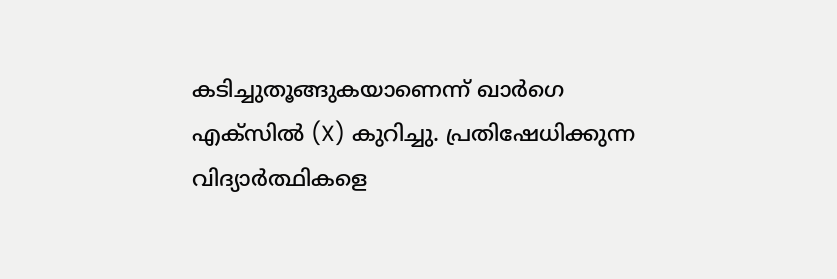കടിച്ചുതൂങ്ങുകയാണെന്ന് ഖാർഗെ എക്സിൽ (X) കുറിച്ചു. പ്രതിഷേധിക്കുന്ന വിദ്യാർത്ഥികളെ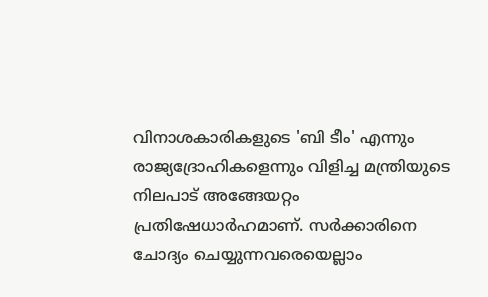വിനാശകാരികളുടെ 'ബി ടീം' എന്നും രാജ്യദ്രോഹികളെന്നും വിളിച്ച മന്ത്രിയുടെ നിലപാട് അങ്ങേയറ്റം പ്രതിഷേധാർഹമാണ്. സർക്കാരിനെ ചോദ്യം ചെയ്യുന്നവരെയെല്ലാം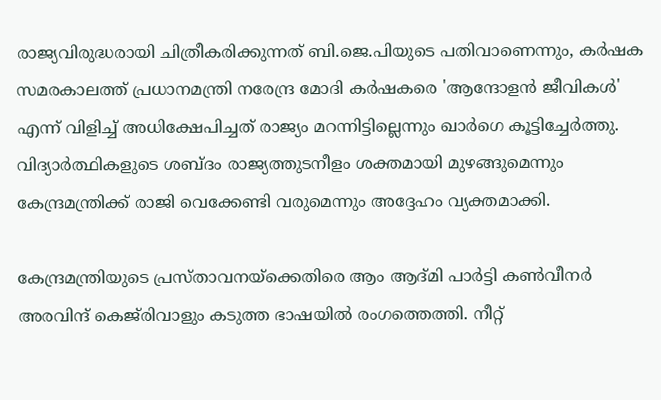രാജ്യവിരുദ്ധരായി ചിത്രീകരിക്കുന്നത് ബി.ജെ.പിയുടെ പതിവാണെന്നും, കർഷക സമരകാലത്ത് പ്രധാനമന്ത്രി നരേന്ദ്ര മോദി കർഷകരെ 'ആന്ദോളൻ ജീവികൾ' എന്ന് വിളിച്ച് അധിക്ഷേപിച്ചത് രാജ്യം മറന്നിട്ടില്ലെന്നും ഖാർഗെ കൂട്ടിച്ചേർത്തു. വിദ്യാർത്ഥികളുടെ ശബ്ദം രാജ്യത്തുടനീളം ശക്തമായി മുഴങ്ങുമെന്നും കേന്ദ്രമന്ത്രിക്ക് രാജി വെക്കേണ്ടി വരുമെന്നും അദ്ദേഹം വ്യക്തമാക്കി.

കേന്ദ്രമന്ത്രിയുടെ പ്രസ്താവനയ്ക്കെതിരെ ആം ആദ്മി പാർട്ടി കൺവീനർ അരവിന്ദ് കെജ്‌രിവാളും കടുത്ത ഭാഷയിൽ രംഗത്തെത്തി. നീറ്റ്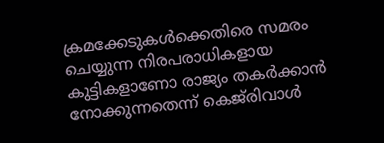ക്രമക്കേടുകൾക്കെതിരെ സമരം ചെയ്യുന്ന നിരപരാധികളായ കുട്ടികളാണോ രാജ്യം തകർക്കാൻ നോക്കുന്നതെന്ന് കെജ്‌രിവാൾ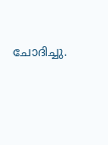ചോദിച്ചു.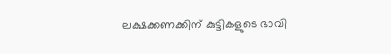ലക്ഷക്കണക്കിന് കുട്ടികളുടെ ഭാവി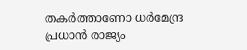തകർത്താണോ ധർമേന്ദ്ര പ്രധാൻ രാജ്യം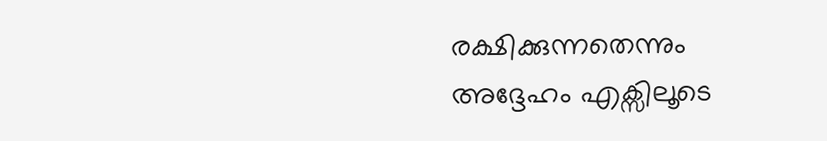രക്ഷിക്കുന്നതെന്നും അദ്ദേഹം എക്സിലൂടെ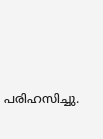പരിഹസിച്ചു.